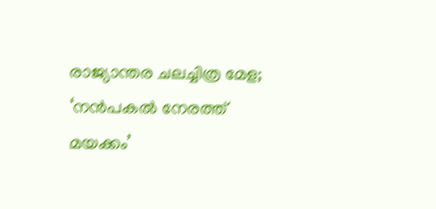രാജ്യാന്തര ചലച്ചിത്ര മേള; ‘നന്‍പകല്‍ നേരത്ത് മയക്കം’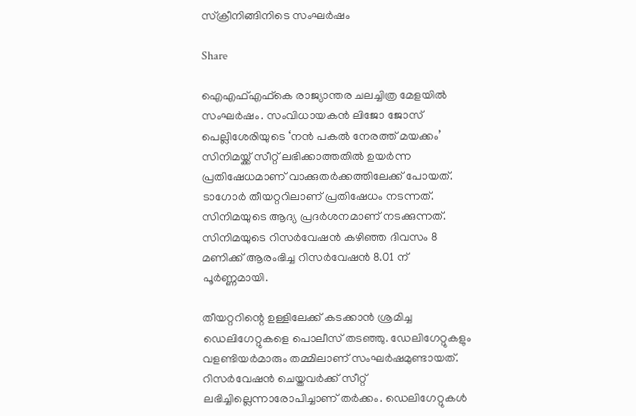സ്‌ക്രീനിങ്ങിനിടെ സംഘര്‍ഷം

Share

ഐഎഫ്എഫ്‌കെ രാജ്യാന്തര ചലച്ചിത്ര മേളയില്‍ സംഘര്‍ഷം. സംവിധായകന്‍ ലിജോ ജോസ് പെല്ലിശേരിയുടെ ‘നന്‍ പകല്‍ നേരത്ത് മയക്കം’ സിനിമയ്ക്ക് സീറ്റ് ലഭിക്കാത്തതില്‍ ഉയര്‍ന്ന പ്രതിഷേധമാണ് വാക്കുതര്‍ക്കത്തിലേക്ക് പോയത്. ടാഗോർ തീയറ്ററിലാണ് പ്രതിഷേധം നടന്നത്. സിനിമയുടെ ആദ്യ പ്രദർശനമാണ് നടക്കുന്നത്. സിനിമയുടെ റിസർവേഷൻ കഴിഞ്ഞ ദിവസം 8 മണിക്ക് ആരംഭിച്ച റിസർവേഷൻ 8.01 ന് പൂർണ്ണമായി.

തീയറ്ററിന്റെ ഉള്ളിലേക്ക് കടക്കാന്‍ ശ്രമിച്ച ഡെലിഗേറ്റുകളെ പൊലീസ് തടഞ്ഞു. ഡേലിഗേറ്റുകളും വളണ്ടിയര്‍മാരും തമ്മിലാണ് സംഘര്‍ഷമുണ്ടായത്. റിസര്‍വേഷന്‍ ചെയ്തവര്‍ക്ക് സീറ്റ് ലഭിച്ചില്ലെന്നാരോപിച്ചാണ് തര്‍ക്കം. ഡെലിഗേറ്റുകള്‍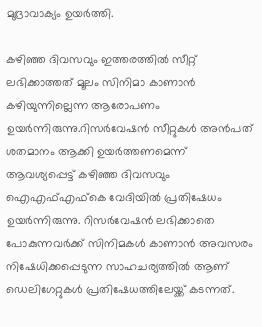മുദ്രാവാക്യം ഉയര്‍ത്തി.

കഴിഞ്ഞ ദിവസവും ഇത്തരത്തില്‍ സീറ്റ് ലഭിക്കാത്തത് മൂലം സിനിമാ കാണാന്‍ കഴിയുന്നില്ലെന്ന ആരോപണം ഉയര്‍ന്നിരുന്നു.റിസര്‍വേഷന്‍ സീറ്റുകള്‍ അന്‍പത് ശതമാനം ആക്കി ഉയര്‍ത്തണമെന്ന് ആവശ്യപ്പെട്ട് കഴിഞ്ഞ ദിവസവും ഐഎഫ്എഫ്‌കെ വേദിയില്‍ പ്രതിഷേധം ഉയര്‍ന്നിരുന്നു. റിസര്‍വേഷന്‍ ലഭിക്കാതെ പോകുന്നവര്‍ക്ക് സിനിമകള്‍ കാണാന്‍ അവസരം നിഷേധിക്കപ്പെടുന്ന സാഹചര്യത്തില്‍ ആണ് ഡെലിഗേറ്റുകള്‍ പ്രതിഷേധത്തിലേയ്ക്ക് കടന്നത്.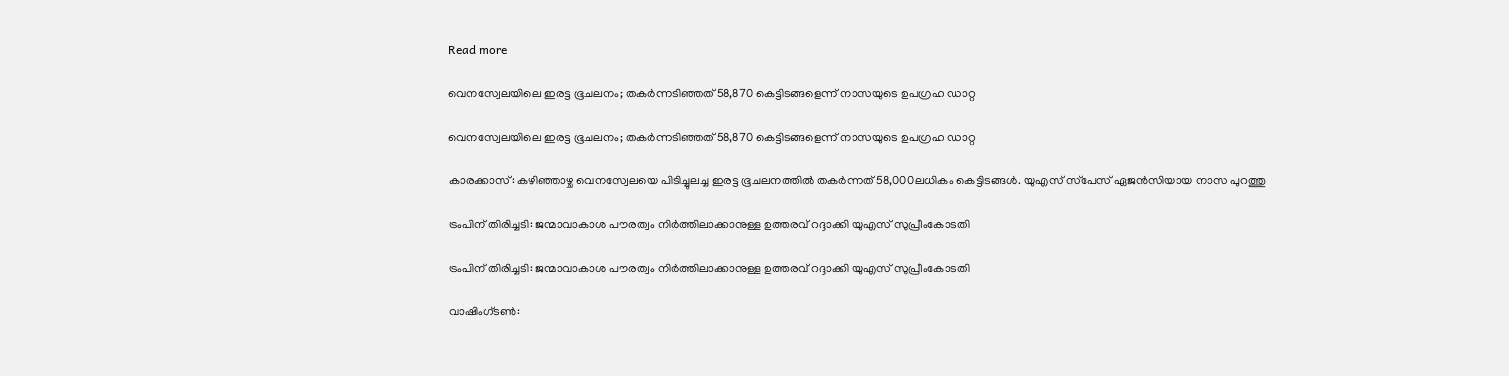Read more

വെനസ്വേലയിലെ ഇരട്ട ഭൂചലനം; തകര്‍ന്നടിഞ്ഞത് 58,870 കെട്ടിടങ്ങളെന്ന് നാസയുടെ ഉപഗ്രഹ ഡാറ്റ

വെനസ്വേലയിലെ ഇരട്ട ഭൂചലനം; തകര്‍ന്നടിഞ്ഞത് 58,870 കെട്ടിടങ്ങളെന്ന് നാസയുടെ ഉപഗ്രഹ ഡാറ്റ

കാരക്കാസ്: കഴിഞ്ഞാഴ്ച വെനസ്വേലയെ പിടിച്ചുലച്ച ഇരട്ട ഭൂചലനത്തില്‍ തകര്‍ന്നത് 58,000ലധികം കെട്ടിടങ്ങള്‍. യുഎസ് സ്‌പേസ് ഏജന്‍സിയായ നാസ പുറത്തു

ട്രംപിന് തിരിച്ചടി: ജന്മാവാകാശ പൗരത്വം നിർത്തിലാക്കാനുള്ള ഉത്തരവ് റദ്ദാക്കി യുഎസ് സുപ്രീംകോടതി

ട്രംപിന് തിരിച്ചടി: ജന്മാവാകാശ പൗരത്വം നിർത്തിലാക്കാനുള്ള ഉത്തരവ് റദ്ദാക്കി യുഎസ് സുപ്രീംകോടതി

വാഷിംഗ്ടൺ: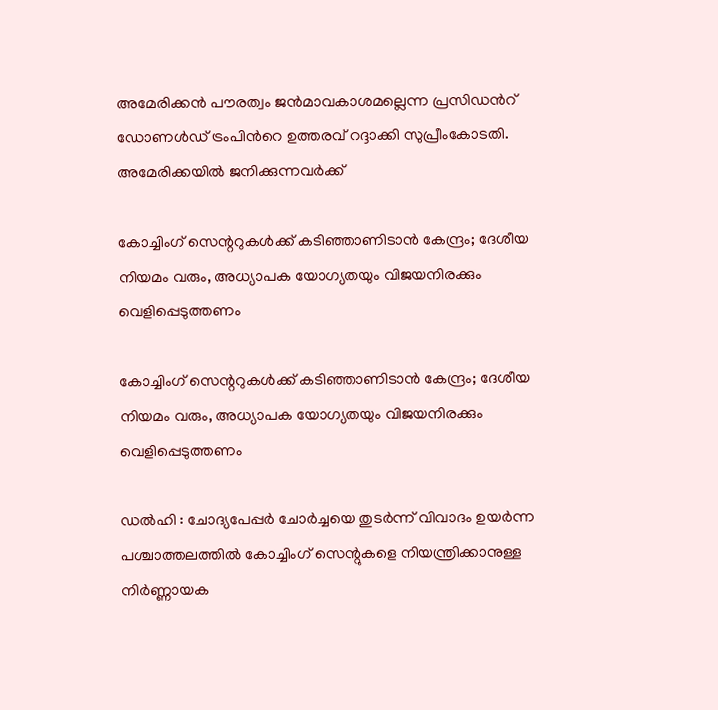അമേരിക്കൻ പൗരത്വം ജൻമാവകാശമല്ലെന്ന പ്രസിഡന്‍റ് ഡോണൾഡ് ട്രംപിന്‍റെ ഉത്തരവ് റദ്ദാക്കി സുപ്രീംകോടതി. അമേരിക്കയിൽ ജനിക്കുന്നവർക്ക്

കോച്ചിംഗ് സെന്ററുകൾക്ക് കടിഞ്ഞാണിടാൻ കേന്ദ്രം; ദേശീയ നിയമം വരും, അധ്യാപക യോഗ്യതയും വിജയനിരക്കും വെളിപ്പെടുത്തണം

കോച്ചിംഗ് സെന്ററുകൾക്ക് കടിഞ്ഞാണിടാൻ കേന്ദ്രം; ദേശീയ നിയമം വരും, അധ്യാപക യോഗ്യതയും വിജയനിരക്കും വെളിപ്പെടുത്തണം

ഡൽഹി : ചോദ്യപേപ്പർ ചോർച്ചയെ തുടർന്ന് വിവാദം ഉയർന്ന പശ്ചാത്തലത്തിൽ കോച്ചിംഗ് സെന്റുകളെ നിയന്ത്രിക്കാനുള്ള നിർണ്ണായക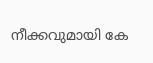നീക്കവുമായി കേ